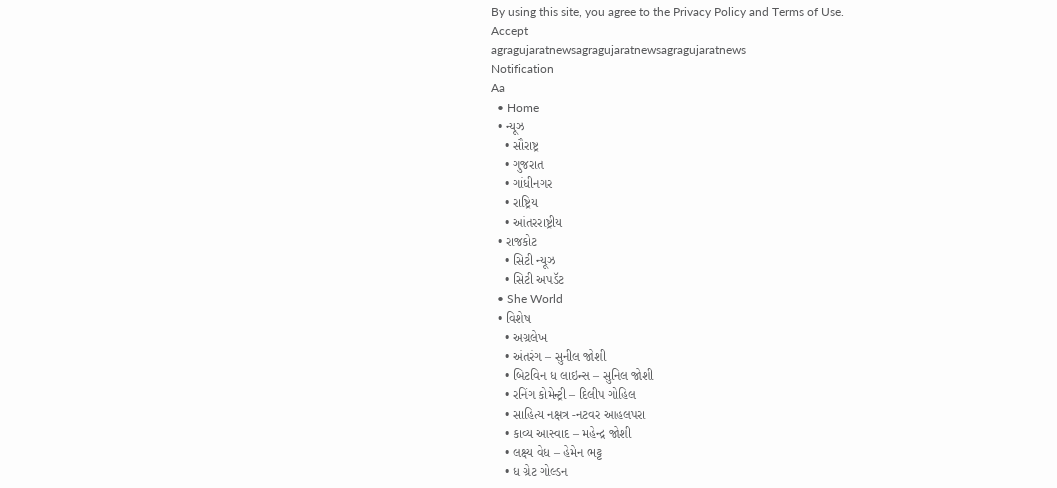By using this site, you agree to the Privacy Policy and Terms of Use.
Accept
agragujaratnewsagragujaratnewsagragujaratnews
Notification
Aa
  • Home
  • ન્યૂઝ
    • સૌરાષ્ટ્ર
    • ગુજરાત
    • ગાંધીનગર
    • રાષ્ટ્રિય
    • આંતરરાષ્ટ્રીય
  • રાજકોટ
    • સિટી ન્યૂઝ
    • સિટી અપડૅટ
  • She World
  • વિશેષ
    • અગ્રલેખ
    • અંતરંગ – સુનીલ જોશી
    • બિટવિન ધ લાઇન્સ – સુનિલ જોશી
    • રનિંગ કોમેન્ટ્રી – દિલીપ ગોહિલ
    • સાહિત્ય નક્ષત્ર -નટવર આહલપરા
    • કાવ્ય આસ્વાદ – મહેન્દ્ર જોશી
    • લક્ષ્ય વેધ – હેમેન ભટ્ટ
    • ધ ગ્રેટ ગોલ્ડન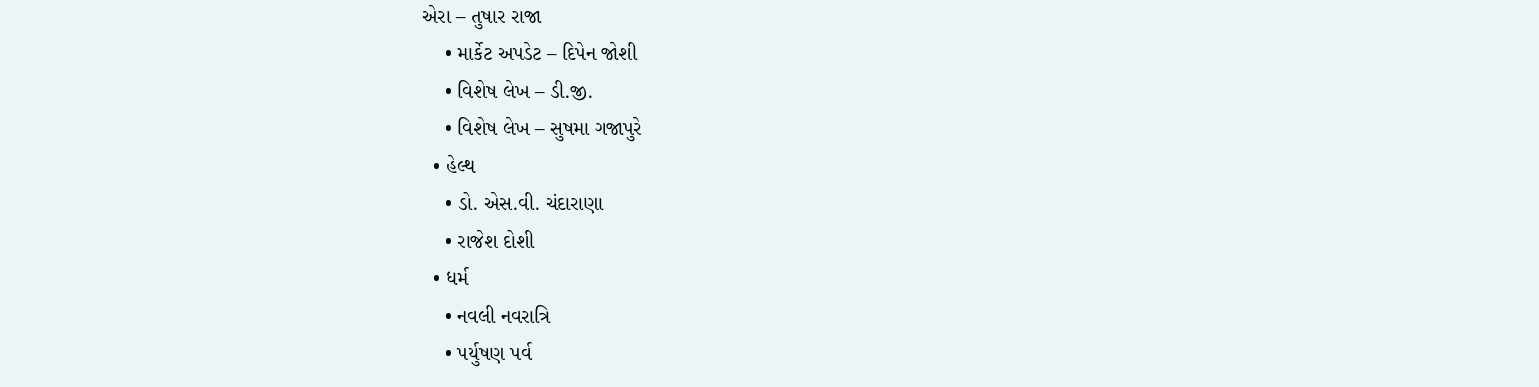એરા – તુષાર રાજા
    • માર્કેટ અપડેટ – દિપેન જોશી
    • વિશેષ લેખ – ડી.જી.
    • વિશેષ લેખ – સુષમા ગજાપુરે
  • હેલ્થ
    • ડો. એસ.વી. ચંદારાણા
    • રાજેશ દોશી
  • ધર્મ
    • નવલી નવરાત્રિ
    • પર્યુષણ પર્વ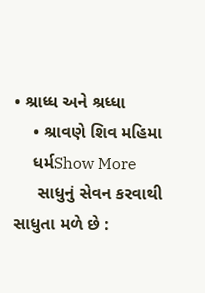• શ્રાધ્ધ અને શ્રધ્ધા
    • શ્રાવણે શિવ મહિમા
    ધર્મShow More
     સાધુનું સેવન કરવાથી સાધુતા મળે છે :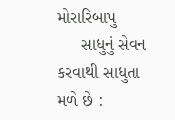મોરારિબાપુ
     સાધુનું સેવન કરવાથી સાધુતા મળે છે :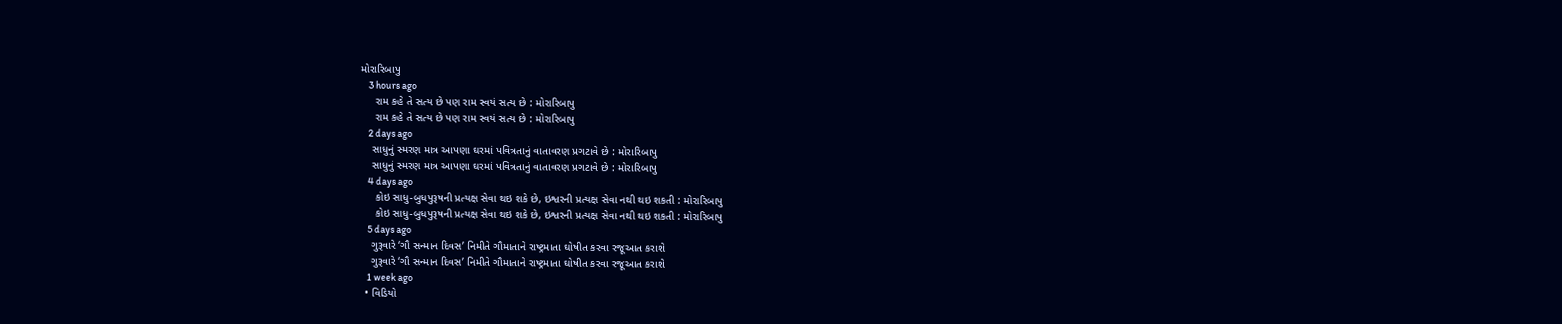મોરારિબાપુ
    3 hours ago
     રામ કહે તે સત્ય છે પણ રામ સ્વયં સત્ય છે : મોરારિબાપુ
     રામ કહે તે સત્ય છે પણ રામ સ્વયં સત્ય છે : મોરારિબાપુ
    2 days ago
    સાધુનું સ્મરણ માત્ર આપણા ઘરમાં પવિત્રતાનું વાતાવરણ પ્રગટાવે છે : મોરારિબાપુ
    સાધુનું સ્મરણ માત્ર આપણા ઘરમાં પવિત્રતાનું વાતાવરણ પ્રગટાવે છે : મોરારિબાપુ
    4 days ago
     કોઇ સાધુ-બુધપુરૂષની પ્રત્યક્ષ સેવા થઇ શકે છે, ઇશ્વરની પ્રત્યક્ષ સેવા નથી થઇ શકતી : મોરારિબાપુ
     કોઇ સાધુ-બુધપુરૂષની પ્રત્યક્ષ સેવા થઇ શકે છે, ઇશ્વરની પ્રત્યક્ષ સેવા નથી થઇ શકતી : મોરારિબાપુ
    5 days ago
    ગુરૂવારે ‘ગૌ સન્માન દિવસ’ નિમીતે ગૌમાતાને રાષ્ટ્રમાતા ઘોષીત કરવા રજૂઆત કરાશે
    ગુરૂવારે ‘ગૌ સન્માન દિવસ’ નિમીતે ગૌમાતાને રાષ્ટ્રમાતા ઘોષીત કરવા રજૂઆત કરાશે
    1 week ago
  • વિડિયો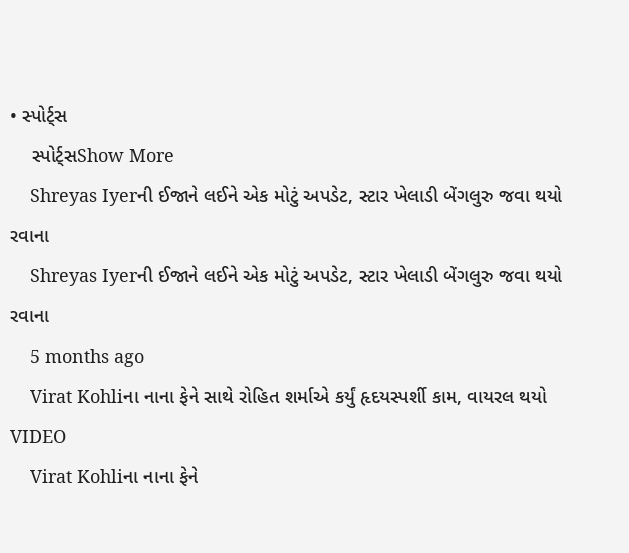• સ્પોર્ટ્સ
    સ્પોર્ટ્સShow More
    Shreyas Iyerની ઈજાને લઈને એક મોટું અપડેટ, સ્ટાર ખેલાડી બેંગલુરુ જવા થયો રવાના
    Shreyas Iyerની ઈજાને લઈને એક મોટું અપડેટ, સ્ટાર ખેલાડી બેંગલુરુ જવા થયો રવાના
    5 months ago
    Virat Kohliના નાના ફેને સાથે રોહિત શર્માએ કર્યું હૃદયસ્પર્શી કામ, વાયરલ થયો VIDEO
    Virat Kohliના નાના ફેને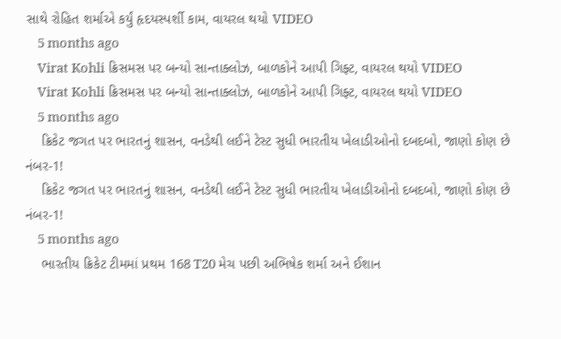સાથે રોહિત શર્માએ કર્યું હૃદયસ્પર્શી કામ, વાયરલ થયો VIDEO
    5 months ago
    Virat Kohli ક્રિસમસ પર બન્યો સાન્તાક્લોઝ, બાળકોને આપી ગિફ્ટ, વાયરલ થયો VIDEO
    Virat Kohli ક્રિસમસ પર બન્યો સાન્તાક્લોઝ, બાળકોને આપી ગિફ્ટ, વાયરલ થયો VIDEO
    5 months ago
    ક્રિકેટ જગત પર ભારતનું શાસન, વનડેથી લઈને ટેસ્ટ સુધી ભારતીય ખેલાડીઓનો દબદબો, જાણો કોણ છે નંબર-1!
    ક્રિકેટ જગત પર ભારતનું શાસન, વનડેથી લઈને ટેસ્ટ સુધી ભારતીય ખેલાડીઓનો દબદબો, જાણો કોણ છે નંબર-1!
    5 months ago
    ભારતીય ક્રિકેટ ટીમમાં પ્રથમ 168 T20 મેચ પછી અભિષેક શર્મા અને ઈશાન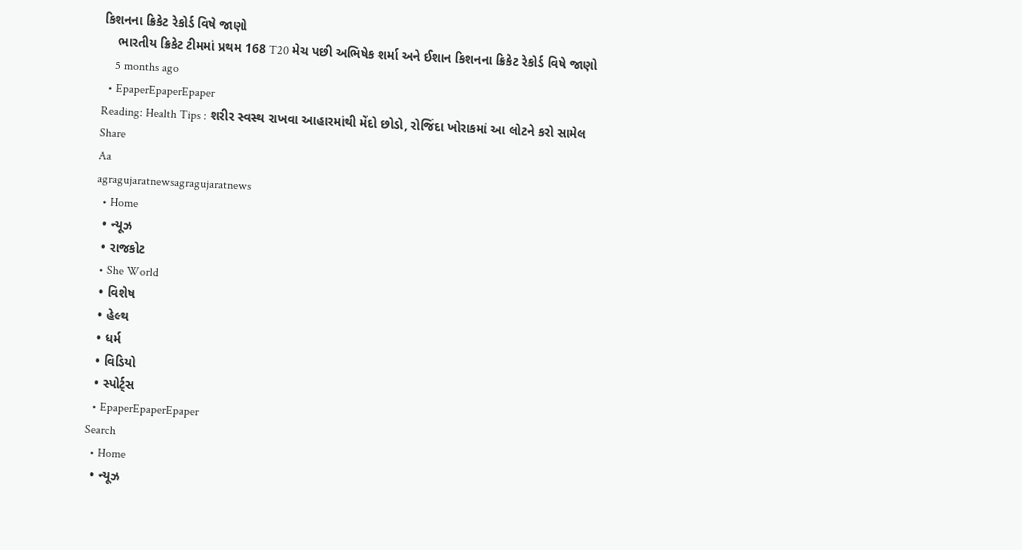કિશનના ક્રિકેટ રેકોર્ડ વિષે જાણો
    ભારતીય ક્રિકેટ ટીમમાં પ્રથમ 168 T20 મેચ પછી અભિષેક શર્મા અને ઈશાન કિશનના ક્રિકેટ રેકોર્ડ વિષે જાણો
    5 months ago
  • EpaperEpaperEpaper
Reading: Health Tips : શરીર સ્વસ્થ રાખવા આહારમાંથી મેંદો છોડો, રોજિંદા ખોરાકમાં આ લોટને કરો સામેલ
Share
Aa
agragujaratnewsagragujaratnews
  • Home
  • ન્યૂઝ
  • રાજકોટ
  • She World
  • વિશેષ
  • હેલ્થ
  • ધર્મ
  • વિડિયો
  • સ્પોર્ટ્સ
  • EpaperEpaperEpaper
Search
  • Home
  • ન્યૂઝ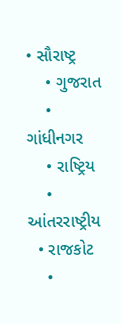• સૌરાષ્ટ્ર
    • ગુજરાત
    • ગાંધીનગર
    • રાષ્ટ્રિય
    • આંતરરાષ્ટ્રીય
  • રાજકોટ
    •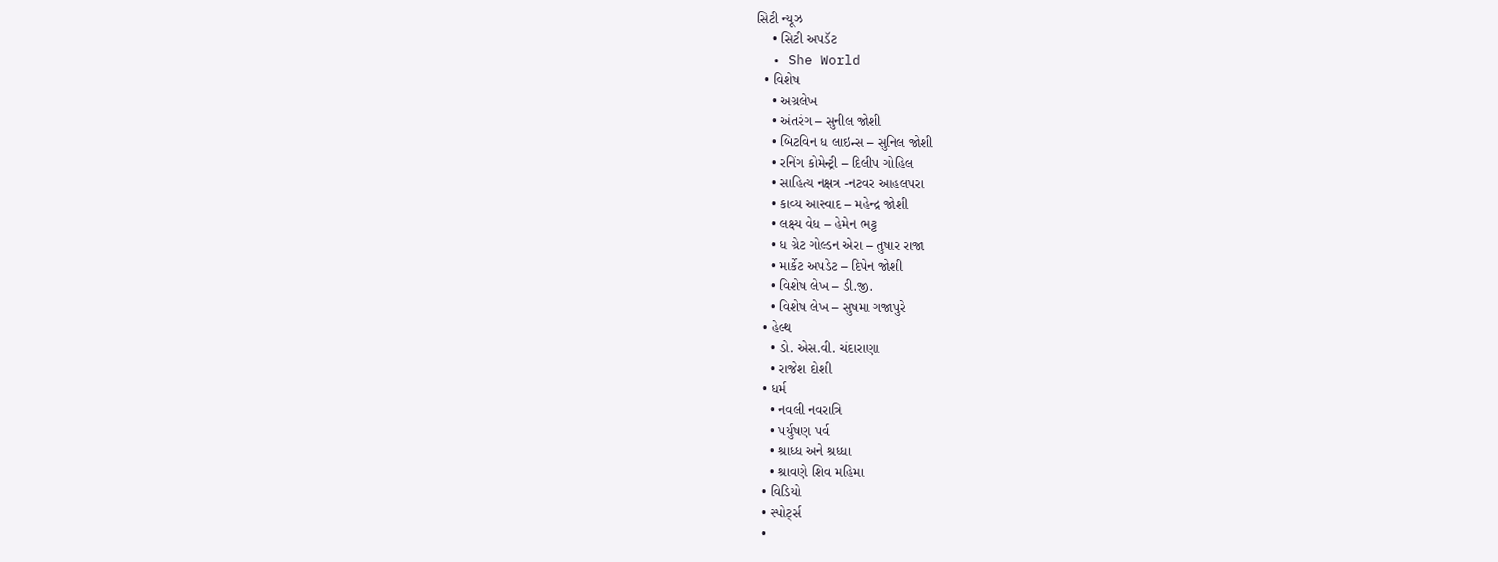સિટી ન્યૂઝ
    • સિટી અપડૅટ
  • She World
  • વિશેષ
    • અગ્રલેખ
    • અંતરંગ – સુનીલ જોશી
    • બિટવિન ધ લાઇન્સ – સુનિલ જોશી
    • રનિંગ કોમેન્ટ્રી – દિલીપ ગોહિલ
    • સાહિત્ય નક્ષત્ર -નટવર આહલપરા
    • કાવ્ય આસ્વાદ – મહેન્દ્ર જોશી
    • લક્ષ્ય વેધ – હેમેન ભટ્ટ
    • ધ ગ્રેટ ગોલ્ડન એરા – તુષાર રાજા
    • માર્કેટ અપડેટ – દિપેન જોશી
    • વિશેષ લેખ – ડી.જી.
    • વિશેષ લેખ – સુષમા ગજાપુરે
  • હેલ્થ
    • ડો. એસ.વી. ચંદારાણા
    • રાજેશ દોશી
  • ધર્મ
    • નવલી નવરાત્રિ
    • પર્યુષણ પર્વ
    • શ્રાધ્ધ અને શ્રધ્ધા
    • શ્રાવણે શિવ મહિમા
  • વિડિયો
  • સ્પોર્ટ્સ
  •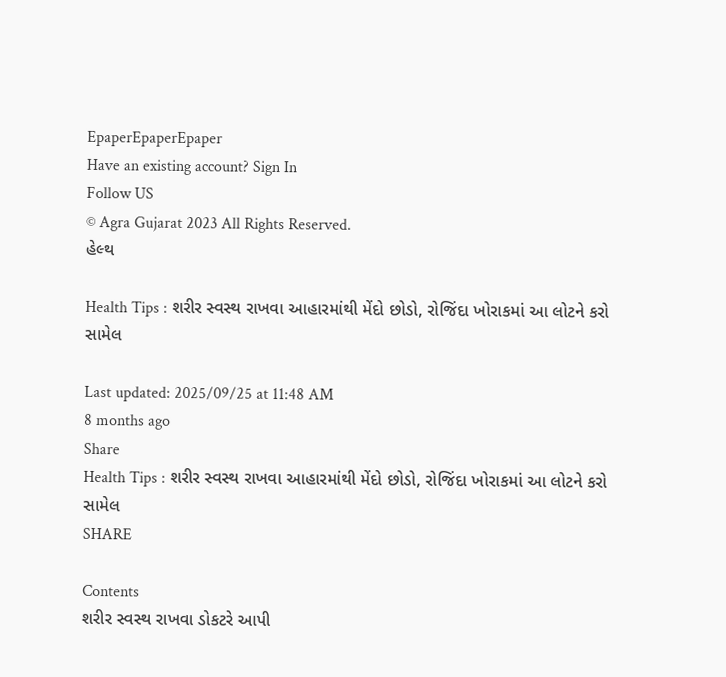EpaperEpaperEpaper
Have an existing account? Sign In
Follow US
© Agra Gujarat 2023 All Rights Reserved.
હેલ્થ

Health Tips : શરીર સ્વસ્થ રાખવા આહારમાંથી મેંદો છોડો, રોજિંદા ખોરાકમાં આ લોટને કરો સામેલ

Last updated: 2025/09/25 at 11:48 AM
8 months ago
Share
Health Tips : શરીર સ્વસ્થ રાખવા આહારમાંથી મેંદો છોડો, રોજિંદા ખોરાકમાં આ લોટને કરો સામેલ
SHARE

Contents
શરીર સ્વસ્થ રાખવા ડોકટરે આપી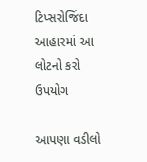ટિપ્સરોજિંદા આહારમાં આ લોટનો કરો ઉપયોગ

આપણા વડીલો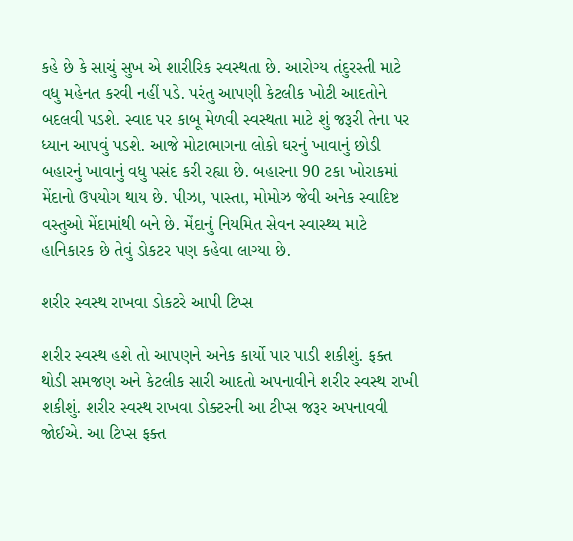કહે છે કે સાચું સુખ એ શારીરિક સ્વસ્થતા છે. આરોગ્ય તંદુરસ્તી માટે વધુ મહેનત કરવી નહીં પડે. પરંતુ આપણી કેટલીક ખોટી આદતોને બદલવી પડશે. સ્વાદ પર કાબૂ મેળવી સ્વસ્થતા માટે શું જરૂરી તેના પર ધ્યાન આપવું પડશે. આજે મોટાભાગના લોકો ઘરનું ખાવાનું છોડી બહારનું ખાવાનું વધુ પસંદ કરી રહ્યા છે. બહારના 90 ટકા ખોરાકમાં મેંદાનો ઉપયોગ થાય છે. પીઝા, પાસ્તા, મોમોઝ જેવી અનેક સ્વાદિષ્ટ વસ્તુઓ મેંદામાંથી બને છે. મેંદાનું નિયમિત સેવન સ્વાસ્થ્ય માટે હાનિકારક છે તેવું ડોકટર પણ કહેવા લાગ્યા છે.

શરીર સ્વસ્થ રાખવા ડોકટરે આપી ટિપ્સ

શરીર સ્વસ્થ હશે તો આપણને અનેક કાર્યો પાર પાડી શકીશું. ફક્ત થોડી સમજણ અને કેટલીક સારી આદતો અપનાવીને શરીર સ્વસ્થ રાખી શકીશું. શરીર સ્વસ્થ રાખવા ડોક્ટરની આ ટીપ્સ જરૂર અપનાવવી જોઈએ. આ ટિપ્સ ફક્ત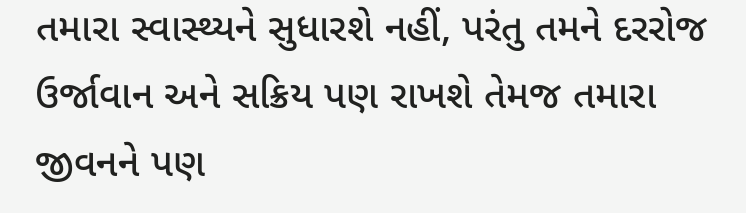તમારા સ્વાસ્થ્યને સુધારશે નહીં, પરંતુ તમને દરરોજ ઉર્જાવાન અને સક્રિય પણ રાખશે તેમજ તમારા જીવનને પણ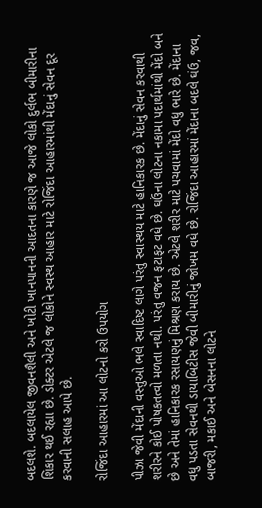બદલશે. બદલાયેલ જીવનશૈલી અને ખોટી ખાનપાનની આદતના કારણે જ આજે લોકો દુર્લભ બીમારીના શિકાર થઈ રહ્યા છે. ડોક્ટર એટલે જ લોકોને સ્વસ્થ આહાર માટે રોજિંદા આહારમાંથી મેંદાનું સેવન દૂર કરવાની સલાહ આપે છે.

રોજિંદા આહારમાં આ લોટનો કરો ઉપયોગ

પીઝા જેવી મેંદાની વસ્તુઓ ભલે સ્વાદિષ્ટ લાગે પરંતુ સ્વાસ્થય માટે હાનિકારક છે. મેંદાનું સેવન કરવાથી શરીરને કોઈ પોષકતત્વો મળતા નથી. પરંતુ વજન ફટાફટ વધે છે. ઘઉંના લોટના નકામા પદાર્થમાંથી મેંદો બને છે અને તેમાં હાનિકારક રસાયણનું મિશ્રણ કરાય છે. એટલે શરીર માટે પચવામાં મેંદો વધુ ભારે છે. મેંદાના વધુ પડતા સેવનથી ડાયાબિટીસ જેવી બીમારીનું જોખમ વધે છે. રોજિંદા આહારમાં મેંદાના બદલે ઘંઉ, જવ, બાજરી, મકાઈ અને બેસનના લોટને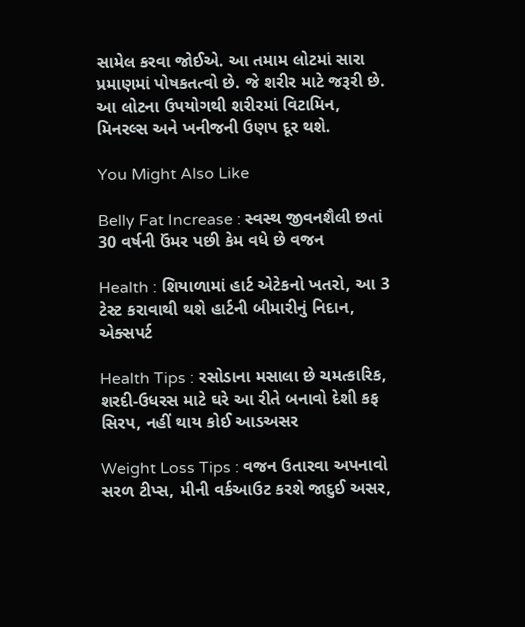સામેલ કરવા જોઈએ. આ તમામ લોટમાં સારા પ્રમાણમાં પોષકતત્વો છે. જે શરીર માટે જરૂરી છે. આ લોટના ઉપયોગથી શરીરમાં વિટામિન, મિનરલ્સ અને ખનીજની ઉણપ દૂર થશે.

You Might Also Like

Belly Fat Increase : સ્વસ્થ જીવનશૈલી છતાં 30 વર્ષની ઉંમર પછી કેમ વધે છે વજન

Health : શિયાળામાં હાર્ટ એટેકનો ખતરો, આ 3 ટેસ્ટ કરાવાથી થશે હાર્ટની બીમારીનું નિદાન, એક્સપર્ટ

Health Tips : રસોડાના મસાલા છે ચમત્કારિક, શરદી-ઉધરસ માટે ઘરે આ રીતે બનાવો દેશી કફ સિરપ, નહીં થાય કોઈ આડઅસર

Weight Loss Tips : વજન ઉતારવા અપનાવો સરળ ટીપ્સ, મીની વર્કઆઉટ કરશે જાદુઈ અસર,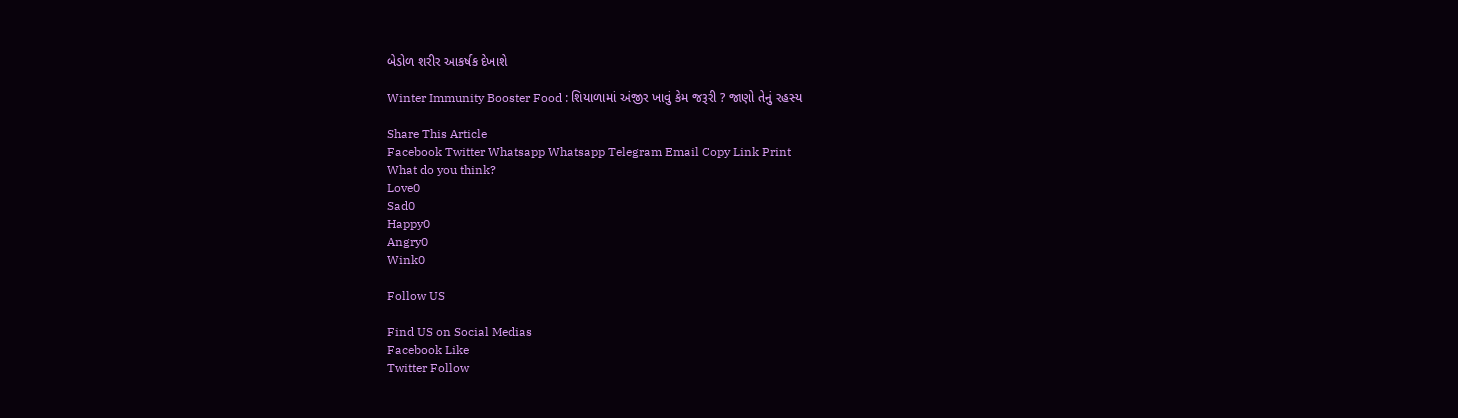બેડોળ શરીર આકર્ષક દેખાશે

Winter Immunity Booster Food : શિયાળામાં અંજીર ખાવું કેમ જરૂરી ? જાણો તેનું રહસ્ય

Share This Article
Facebook Twitter Whatsapp Whatsapp Telegram Email Copy Link Print
What do you think?
Love0
Sad0
Happy0
Angry0
Wink0

Follow US

Find US on Social Medias
Facebook Like
Twitter Follow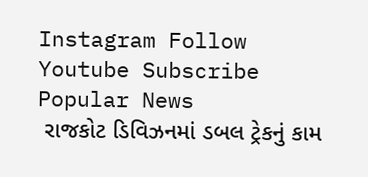Instagram Follow
Youtube Subscribe
Popular News
 રાજકોટ ડિવિઝનમાં ડબલ ટ્રેકનું કામ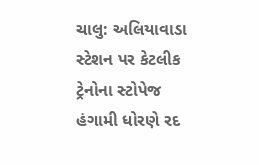ચાલુ: અલિયાવાડા સ્ટેશન પર કેટલીક ટ્રેનોના સ્ટોપેજ હંગામી ધોરણે રદ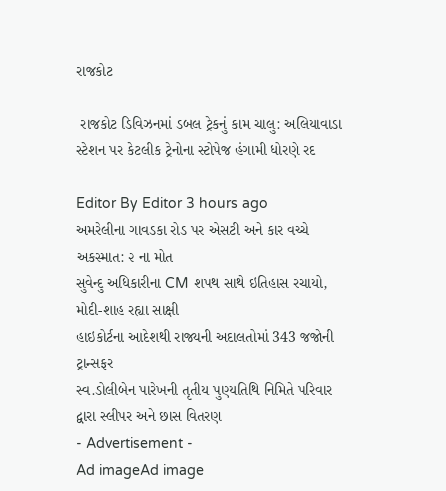રાજકોટ

 રાજકોટ ડિવિઝનમાં ડબલ ટ્રેકનું કામ ચાલુ: અલિયાવાડા સ્ટેશન પર કેટલીક ટ્રેનોના સ્ટોપેજ હંગામી ધોરણે રદ

Editor By Editor 3 hours ago
અમરેલીના ગાવડકા રોડ પર એસટી અને કાર વચ્ચે અકસ્માત: ૨ ના મોત
સુવેન્દુ અધિકારીના CM શપથ સાથે ઇતિહાસ રચાયો, મોદી-શાહ રહ્યા સાક્ષી
હાઇકોર્ટના આદેશથી રાજ્યની અદાલતોમાં 343 જજોની ટ્રાન્સફર
સ્વ.ડોલીબેન પારેખની તૃતીય પુણ્યતિથિ નિમિતે પરિવાર દ્વારા સ્લીપર અને છાસ વિતરણ
- Advertisement -
Ad imageAd image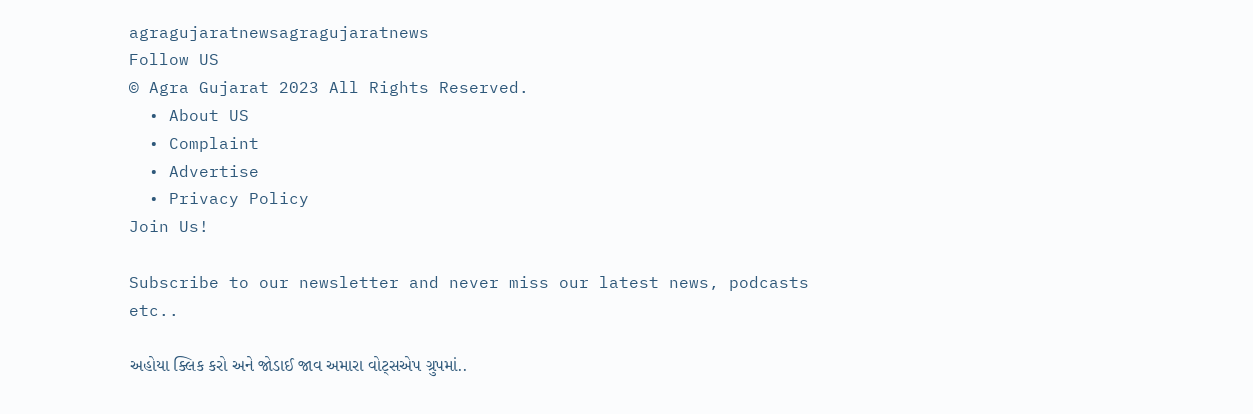agragujaratnewsagragujaratnews
Follow US
© Agra Gujarat 2023 All Rights Reserved.
  • About US
  • Complaint
  • Advertise
  • Privacy Policy
Join Us!

Subscribe to our newsletter and never miss our latest news, podcasts etc..

અહોયા ક્લિક કરો અને જોડાઈ જાવ અમારા વોટ્સએપ ગ્રુપમાં..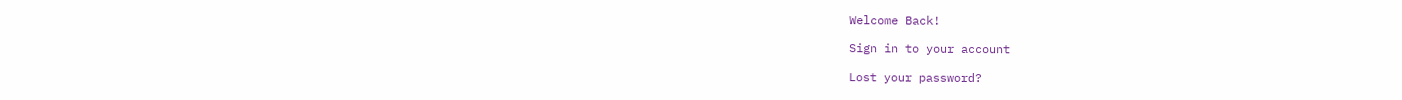Welcome Back!

Sign in to your account

Lost your password?